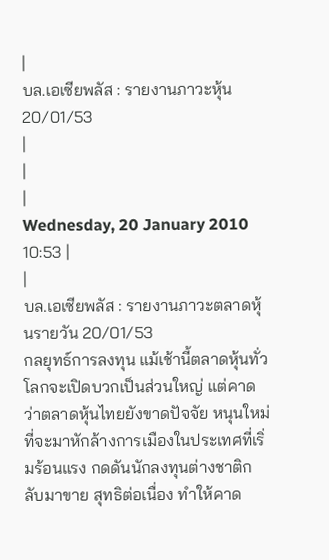|
บล.เอเซียพลัส : รายงานภาวะหุ้น20/01/53
|
|
|
Wednesday, 20 January 2010 10:53 |
|
บล.เอเซียพลัส : รายงานภาวะตลาดหุ้นรายวัน 20/01/53
กลยุทธ์การลงทุน แม้เช้านี้ตลาดหุ้นทั่วโลกจะเปิดบวกเป็นส่วนใหญ่ แต่คาดว่าตลาดหุ้นไทยยังขาดปัจจัย หนุนใหม่ที่จะมาหักล้างการเมืองในประเทศที่เริ่มร้อนแรง กดดันนักลงทุนต่างชาติกลับมาขาย สุทธิต่อเนื่อง ทำให้คาด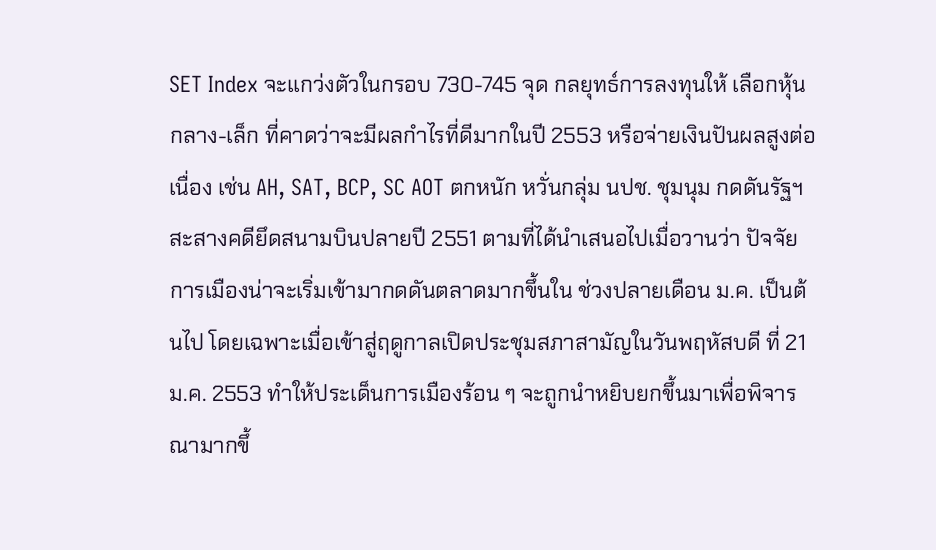SET Index จะแกว่งตัวในกรอบ 730-745 จุด กลยุทธ์การลงทุนให้ เลือกหุ้นกลาง-เล็ก ที่คาดว่าจะมีผลกำไรที่ดีมากในปี 2553 หรือจ่ายเงินปันผลสูงต่อเนื่อง เช่น AH, SAT, BCP, SC AOT ตกหนัก หวั่นกลุ่ม นปช. ชุมนุม กดดันรัฐฯ สะสางคดียึดสนามบินปลายปี 2551 ตามที่ได้นำเสนอไปเมื่อวานว่า ปัจจัยการเมืองน่าจะเริ่มเข้ามากดดันตลาดมากขึ้นใน ช่วงปลายเดือน ม.ค. เป็นต้นไป โดยเฉพาะเมื่อเข้าสู่ฤดูกาลเปิดประชุมสภาสามัญในวันพฤหัสบดี ที่ 21 ม.ค. 2553 ทำให้ประเด็นการเมืองร้อน ๆ จะถูกนำหยิบยกขึ้นมาเพื่อพิจารณามากขึ้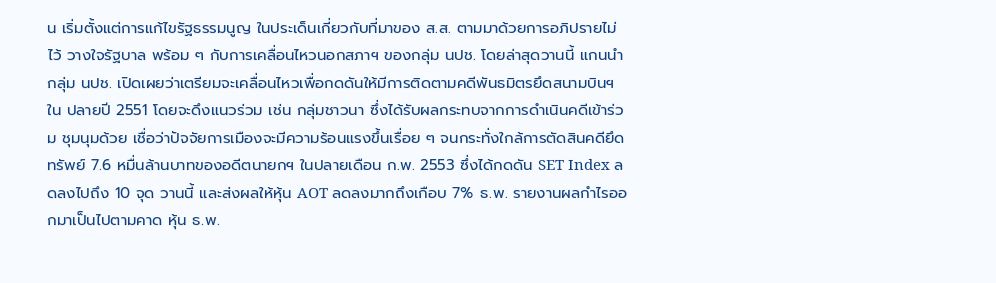น เริ่มตั้งแต่การแก้ไขรัฐธรรมนูญ ในประเด็นเกี่ยวกับที่มาของ ส.ส. ตามมาด้วยการอภิปรายไม่ไว้ วางใจรัฐบาล พร้อม ๆ กับการเคลื่อนไหวนอกสภาฯ ของกลุ่ม นปช. โดยล่าสุดวานนี้ แกนนำกลุ่ม นปช. เปิดเผยว่าเตรียมจะเคลื่อนไหวเพื่อกดดันให้มีการติดตามคดีพันธมิตรยึดสนามบินฯ ใน ปลายปี 2551 โดยจะดึงแนวร่วม เช่น กลุ่มชาวนา ซึ่งได้รับผลกระทบจากการดำเนินคดีเข้าร่วม ชุมนุมด้วย เชื่อว่าปัจจัยการเมืองจะมีความร้อนแรงขึ้นเรื่อย ๆ จนกระทั่งใกล้การตัดสินคดียึด ทรัพย์ 7.6 หมื่นล้านบาทของอดีตนายกฯ ในปลายเดือน ก.พ. 2553 ซึ่งได้กดดัน SET Index ลดลงไปถึง 10 จุด วานนี้ และส่งผลให้หุ้น AOT ลดลงมากถึงเกือบ 7% ธ.พ. รายงานผลกำไรออกมาเป็นไปตามคาด หุ้น ธ.พ.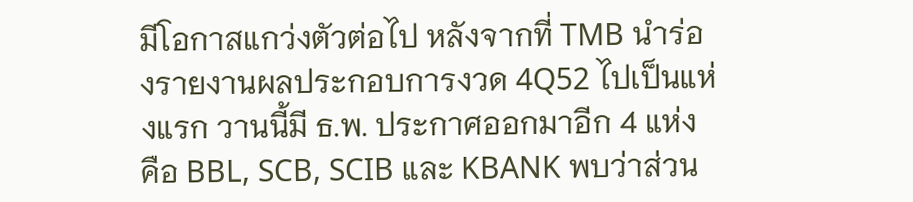มีโอกาสแกว่งตัวต่อไป หลังจากที่ TMB นำร่องรายงานผลประกอบการงวด 4Q52 ไปเป็นแห่งแรก วานนี้มี ธ.พ. ประกาศออกมาอีก 4 แห่ง คือ BBL, SCB, SCIB และ KBANK พบว่าส่วน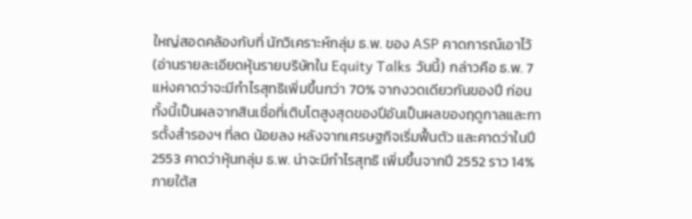ใหญ่สอดคล้องกับที่ นักวิเคราะห์กลุ่ม ธ.พ. ของ ASP คาดการณ์เอาไว้ (อ่านรายละเอียดหุ้นรายบริษัทใน Equity Talks วันนี้) กล่าวคือ ธ.พ. 7 แห่งคาดว่าจะมีกำไรสุทธิเพิ่มขึ้นกว่า 70% จากงวดเดียวกันของปี ก่อน ทั้งนี้เป็นผลจากสินเชื่อที่เติบโตสูงสุดของปีอันเป็นผลของฤดูกาลและการตั้งสำรองฯ ที่ลด น้อยลง หลังจากเศรษฐกิจเริ่มฟื้นตัว และคาดว่าในปี 2553 คาดว่าหุ้นกลุ่ม ธ.พ. น่าจะมีกำไรสุทธิ เพิ่มขึ้นจากปี 2552 ราว 14% ภายใต้ส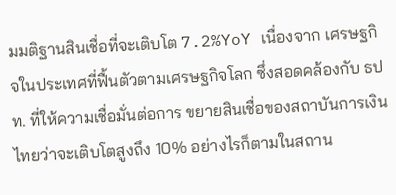มมติฐานสินเชื่อที่จะเติบโต 7.2%YoY เนื่องจาก เศรษฐกิจในประเทศที่ฟื้นตัวตามเศรษฐกิจโลก ซึ่งสอดคล้องกับ ธปท. ที่ให้ความเชื่อมั่นต่อการ ขยายสินเชื่อของสถาบันการเงินไทยว่าจะเติบโตสูงถึง 10% อย่างไรก็ตามในสถาน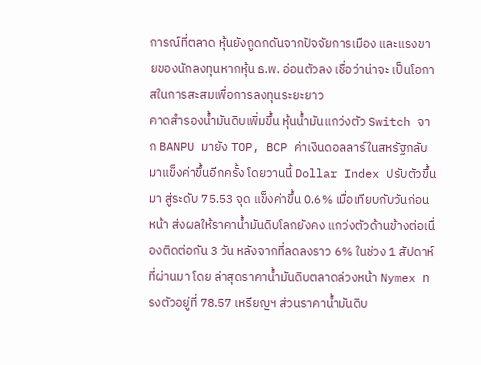การณ์ที่ตลาด หุ้นยังถูดกดันจากปัจจัยการเมือง และแรงขายของนักลงทุนหากหุ้น ธ.พ. อ่อนตัวลง เชื่อว่าน่าจะ เป็นโอกาสในการสะสมเพื่อการลงทุนระยะยาว
คาดสำรองน้ำมันดิบเพิ่มขึ้น หุ้นน้ำมันแกว่งตัว Switch จาก BANPU มายัง TOP, BCP ค่าเงินดอลลาร์ในสหรัฐกลับมาแข็งค่าขึ้นอีกครั้ง โดยวานนี้ Dollar Index ปรับตัวขึ้นมา สู่ระดับ 75.53 จุด แข็งค่าขึ้น 0.6% เมื่อเทียบกับวันก่อนหน้า ส่งผลให้ราคาน้ำมันดิบโลกยังคง แกว่งตัวด้านข้างต่อเนื่องติดต่อกัน 3 วัน หลังจากที่ลดลงราว 6% ในช่วง 1 สัปดาห์ที่ผ่านมา โดย ล่าสุดราคาน้ำมันดิบตลาดล่วงหน้า Nymex ทรงตัวอยู่ที่ 78.57 เหรียญฯ ส่วนราคาน้ำมันดิบ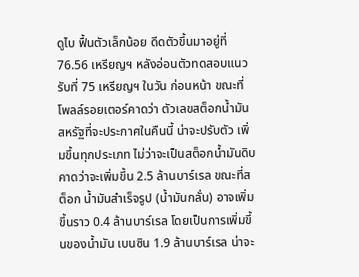ดูไบ ฟื้นตัวเล็กน้อย ดีดตัวขึ้นมาอยู่ที่ 76.56 เหรียญฯ หลังอ่อนตัวทดสอบแนวรับที่ 75 เหรียญฯ ในวัน ก่อนหน้า ขณะที่โพลล์รอยเตอร์คาดว่า ตัวเลขสต็อกน้ำมันสหรัฐที่จะประกาศในคืนนี้ น่าจะปรับตัว เพิ่มขึ้นทุกประเภท ไม่ว่าจะเป็นสต็อกน้ำมันดิบคาดว่าจะเพิ่มขึ้น 2.5 ล้านบาร์เรล ขณะที่สต็อก น้ำมันสำเร็จรูป (น้ำมันกลั่น) อาจเพิ่มขึ้นราว 0.4 ล้านบาร์เรล โดยเป็นการเพิ่มขึ้นของน้ำมัน เบนซิน 1.9 ล้านบาร์เรล น่าจะ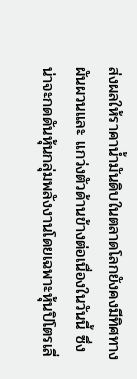ส่งผลให้ราคาน้ำมันดิบในตลาดโลกยังคงมีทิศทางผันผวนและ แกว่งตัวด้านข้างต่อเนื่องในวันนี้ ซึ่งน่าจะกดดันหุ้นกลุ่มพลังงานโดยเฉพาะหุ้นปิโตรเลี่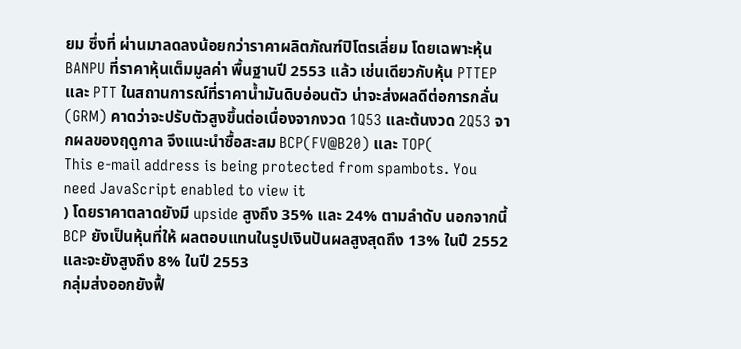ยม ซึ่งที่ ผ่านมาลดลงน้อยกว่าราคาผลิตภัณฑ์ปิโตรเลี่ยม โดยเฉพาะหุ้น BANPU ที่ราคาหุ้นเต็มมูลค่า พื้นฐานปี 2553 แล้ว เช่นเดียวกับหุ้น PTTEP และ PTT ในสถานการณ์ที่ราคาน้ำมันดิบอ่อนตัว น่าจะส่งผลดีต่อการกลั่น (GRM) คาดว่าจะปรับตัวสูงขึ้นต่อเนื่องจากงวด 1Q53 และต้นงวด 2Q53 จากผลของฤดูกาล จึงแนะนำซื้อสะสม BCP(FV@B20) และ TOP(
This e-mail address is being protected from spambots. You need JavaScript enabled to view it
) โดยราคาตลาดยังมี upside สูงถึง 35% และ 24% ตามลำดับ นอกจากนี้ BCP ยังเป็นหุ้นที่ให้ ผลตอบแทนในรูปเงินปันผลสูงสุดถึง 13% ในปี 2552 และจะยังสูงถึง 8% ในปี 2553
กลุ่มส่งออกยังฟื้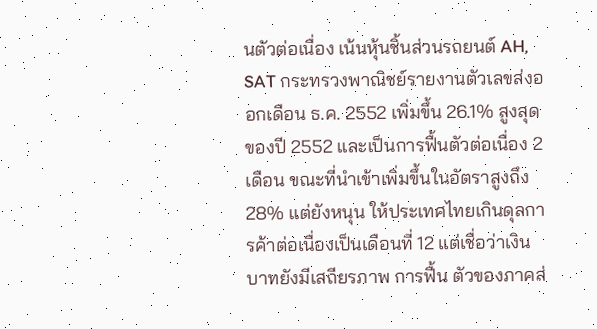นตัวต่อเนื่อง เน้นหุ้นชิ้นส่วนรถยนต์ AH, SAT กระทรวงพาณิชย์รายงานตัวเลขส่งออกเดือน ธ.ค. 2552 เพิ่มขึ้น 26.1% สูงสุดของปี 2552 และเป็นการฟื้นตัวต่อเนื่อง 2 เดือน ขณะที่นำเข้าเพิ่มขึ้นในอัตราสูงถึง 28% แต่ยังหนุน ให้ประเทศไทยเกินดุลการค้าต่อเนื่องเป็นเดือนที่ 12 แต่เชื่อว่าเงินบาทยังมีเสถียรภาพ การฟื้น ตัวของภาคส่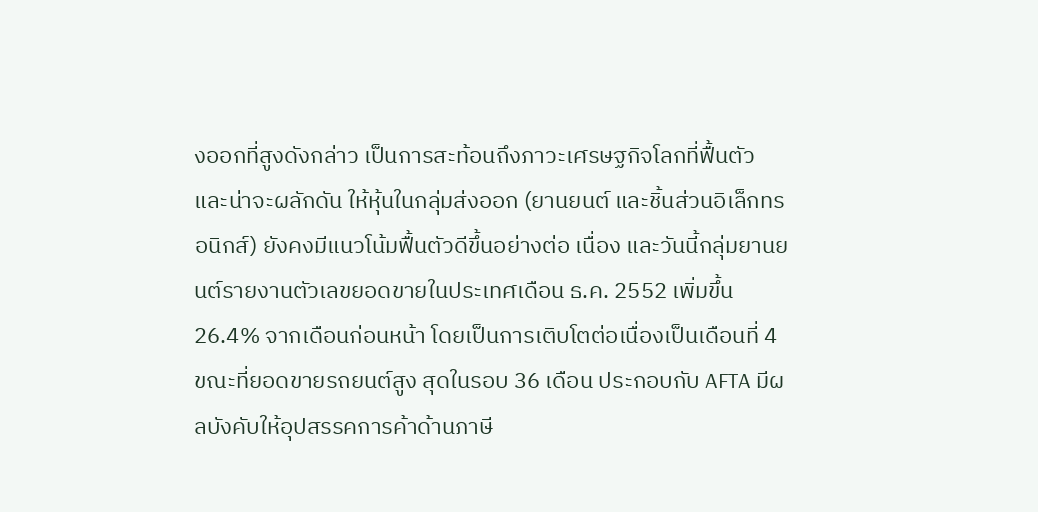งออกที่สูงดังกล่าว เป็นการสะท้อนถึงภาวะเศรษฐกิจโลกที่ฟื้นตัว และน่าจะผลักดัน ให้หุ้นในกลุ่มส่งออก (ยานยนต์ และชิ้นส่วนอิเล็กทรอนิกส์) ยังคงมีแนวโน้มฟื้นตัวดีขึ้นอย่างต่อ เนื่อง และวันนี้กลุ่มยานยนต์รายงานตัวเลขยอดขายในประเทศเดือน ธ.ค. 2552 เพิ่มขึ้น 26.4% จากเดือนก่อนหน้า โดยเป็นการเติบโตต่อเนื่องเป็นเดือนที่ 4 ขณะที่ยอดขายรถยนต์สูง สุดในรอบ 36 เดือน ประกอบกับ AFTA มีผลบังคับให้อุปสรรคการค้าด้านภาษี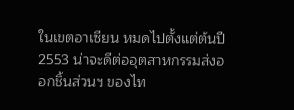ในเขตอาเซียน หมดไปตั้งแต่ต้นปี 2553 น่าจะดีต่ออุตสาหกรรมส่งออกชิ้นส่วนฯ ของไท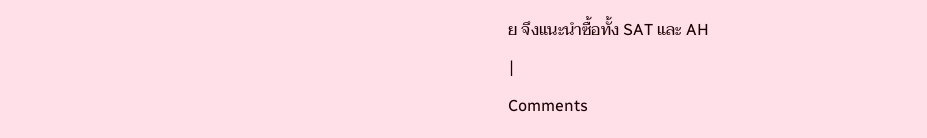ย จึงแนะนำซื้อทั้ง SAT และ AH
|
Comments